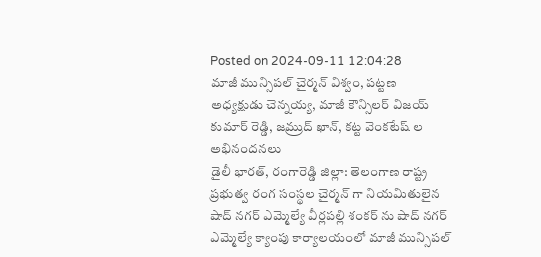Posted on 2024-09-11 12:04:28
మాజీ మున్సిపల్ చైర్మన్ విశ్వం, పట్టణ అధ్యక్షుడు చెన్నయ్య, మాజీ కౌన్సిలర్ విజయ్ కుమార్ రెడ్డి, జమ్రుద్ ఖాన్, కట్ట వెంకటేష్ ల అభినందనలు
డైలీ భారత్, రంగారెడ్డి జిల్లా: తెలంగాణ రాష్ట్ర ప్రభుత్వ రంగ సంస్థల చైర్మన్ గా నియమితులైన షాద్ నగర్ ఎమ్మెల్యే వీర్లపల్లి శంకర్ ను షాద్ నగర్ ఎమ్మెల్యే క్యాంపు కార్యాలయంలో మాజీ మున్సిపల్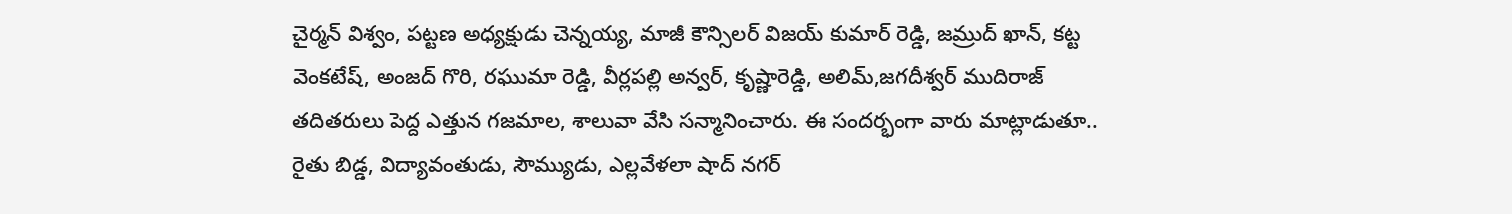చైర్మన్ విశ్వం, పట్టణ అధ్యక్షుడు చెన్నయ్య, మాజీ కౌన్సిలర్ విజయ్ కుమార్ రెడ్డి, జమ్రుద్ ఖాన్, కట్ట వెంకటేష్, అంజద్ గొరి, రఘుమా రెడ్డి, వీర్లపల్లి అన్వర్, కృష్ణారెడ్డి, అలిమ్,జగదీశ్వర్ ముదిరాజ్ తదితరులు పెద్ద ఎత్తున గజమాల, శాలువా వేసి సన్మానించారు. ఈ సందర్భంగా వారు మాట్లాడుతూ.. రైతు బిడ్డ, విద్యావంతుడు, సౌమ్యుడు, ఎల్లవేళలా షాద్ నగర్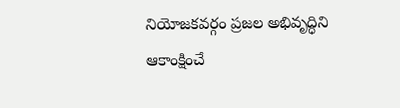నియోజకవర్గం ప్రజల అభివృద్ధిని ఆకాంక్షించే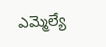ఎమ్మెల్యే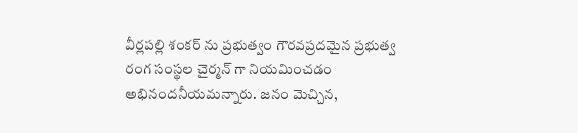వీర్లపల్లి శంకర్ ను ప్రభుత్వం గౌరవప్రదమైన ప్రభుత్వ రంగ సంస్థల చైర్మన్ గా నియమించడం అభినందనీయమన్నారు. జనం మెచ్చిన,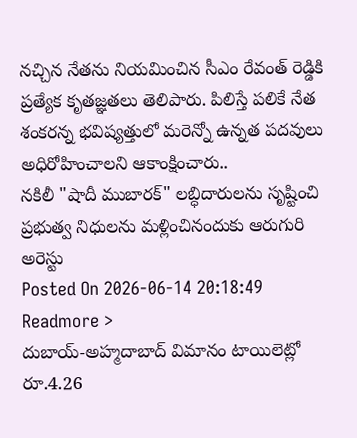నచ్చిన నేతను నియమించిన సీఎం రేవంత్ రెడ్డికి ప్రత్యేక కృతజ్ఞతలు తెలిపారు. పిలిస్తే పలికే నేత శంకరన్న భవిష్యత్తులో మరెన్నో ఉన్నత పదవులు అధిరోహించాలని ఆకాంక్షించారు..
నకిలీ "షాదీ ముబారక్" లబ్ధిదారులను సృష్టించి ప్రభుత్వ నిధులను మళ్లించినందుకు ఆరుగురి అరెస్టు
Posted On 2026-06-14 20:18:49
Readmore >
దుబాయ్-అహ్మదాబాద్ విమానం టాయిలెట్లో రూ.4.26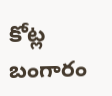కోట్ల బంగారం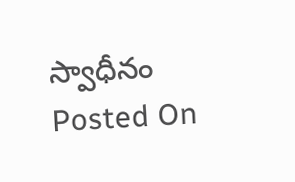స్వాధీనం
Posted On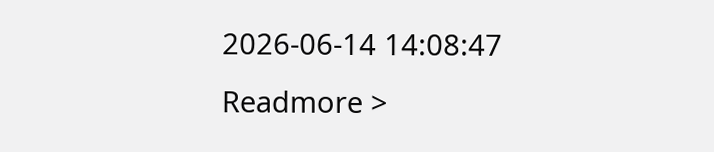2026-06-14 14:08:47
Readmore >